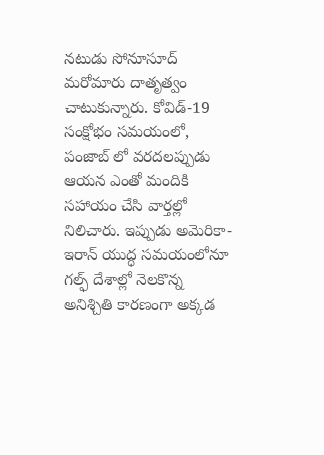నటుడు సోనూసూద్ మరోమారు దాతృత్వం చాటుకున్నారు. కోవిడ్-19 సంక్షోభం సమయంలో, పంజాబ్ లో వరదలప్పుడు ఆయన ఎంతో మందికి సహాయం చేసి వార్తల్లో నిలిచారు. ఇప్పుడు అమెరికా-ఇరాన్ యుద్ధ సమయంలోనూ గల్ఫ్ దేశాల్లో నెలకొన్న అనిశ్చితి కారణంగా అక్కడ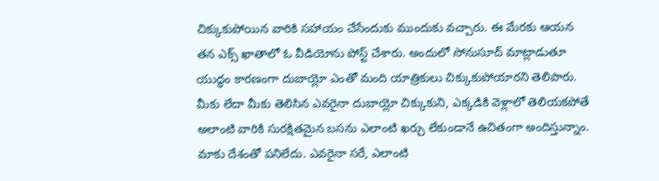చిక్కుకుపోయిన వారికి సహాయం చేసేందుకు ముందుకు వచ్చారు. ఈ మేరకు ఆయన తన ఎక్స్ ఖాతాలో ఓ వీడియోను పోస్ట్ చేశారు. అందులో సోనుసూద్ మాట్లాడుతూ యుద్ధం కారణంగా దుబాయ్లో ఎంతో మంది యాత్రికులు చిక్కుకుపోయారని తెలిపారు. మీకు లేదా మీకు తెలిసిన ఎవరైనా దుబాయ్లో చిక్కుకుని, ఎక్కడికి వెళ్లాలో తెలియకపోతే అలాంటి వారికి సురక్షితమైన బసను ఎలాంటి ఖర్చు లేకుండానే ఉచితంగా అందిస్తున్నాం. మాకు దేశంతో పనిలేదు. ఎవరైనా సరే, ఎలాంటి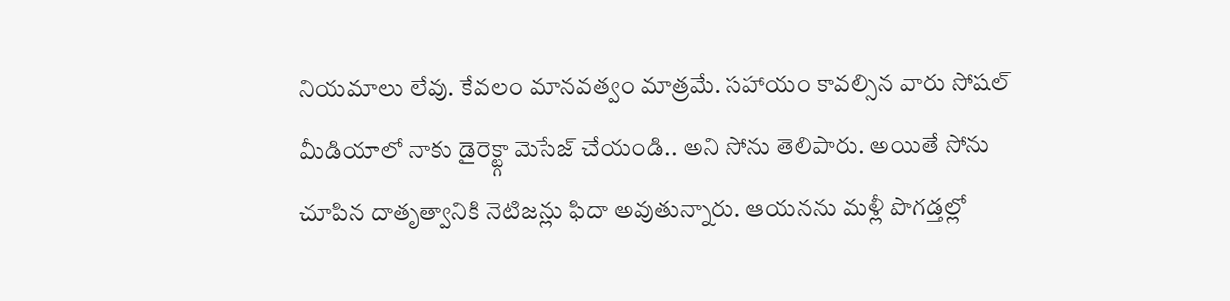నియమాలు లేవు. కేవలం మానవత్వం మాత్రమే. సహాయం కావల్సిన వారు సోషల్ మీడియాలో నాకు డైరెక్ట్గా మెసేజ్ చేయండి.. అని సోను తెలిపారు. అయితే సోను చూపిన దాతృత్వానికి నెటిజన్లు ఫిదా అవుతున్నారు. ఆయనను మళ్లీ పొగడ్తల్లో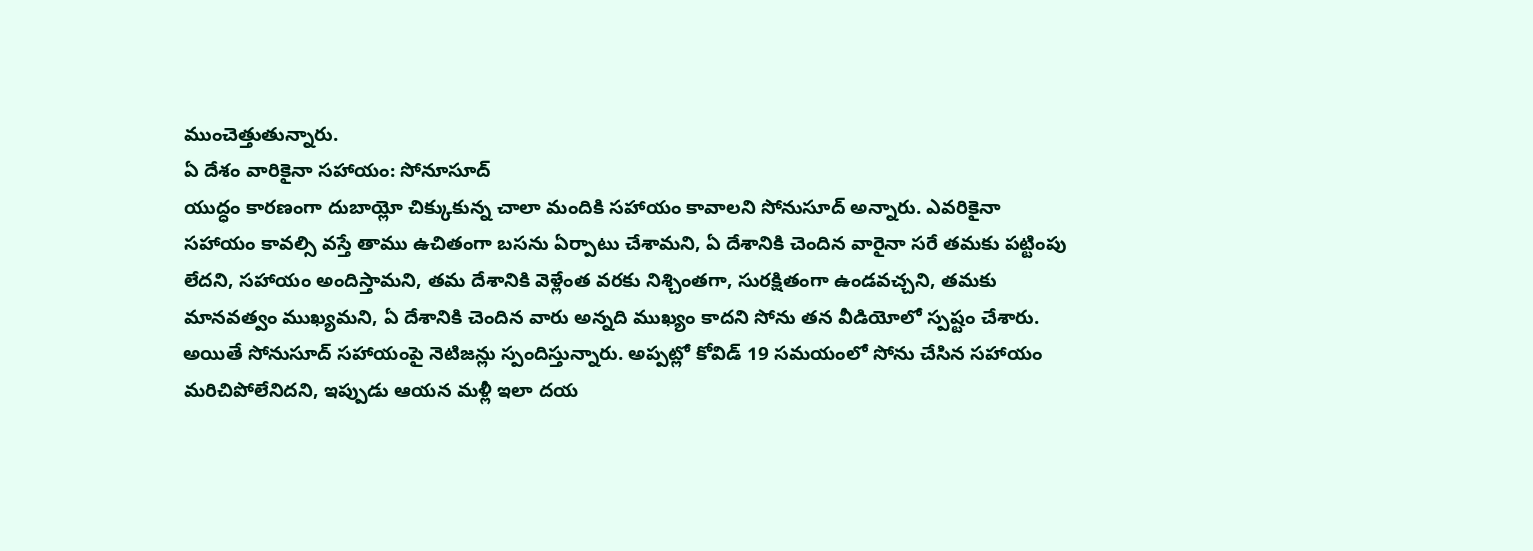ముంచెత్తుతున్నారు.
ఏ దేశం వారికైనా సహాయం: సోనూసూద్
యుద్ధం కారణంగా దుబాయ్లో చిక్కుకున్న చాలా మందికి సహాయం కావాలని సోనుసూద్ అన్నారు. ఎవరికైనా సహాయం కావల్సి వస్తే తాము ఉచితంగా బసను ఏర్పాటు చేశామని, ఏ దేశానికి చెందిన వారైనా సరే తమకు పట్టింపు లేదని, సహాయం అందిస్తామని, తమ దేశానికి వెళ్లేంత వరకు నిశ్చింతగా, సురక్షితంగా ఉండవచ్చని, తమకు మానవత్వం ముఖ్యమని, ఏ దేశానికి చెందిన వారు అన్నది ముఖ్యం కాదని సోను తన వీడియోలో స్పష్టం చేశారు. అయితే సోనుసూద్ సహాయంపై నెటిజన్లు స్పందిస్తున్నారు. అప్పట్లో కోవిడ్ 19 సమయంలో సోను చేసిన సహాయం మరిచిపోలేనిదని, ఇప్పుడు ఆయన మళ్లీ ఇలా దయ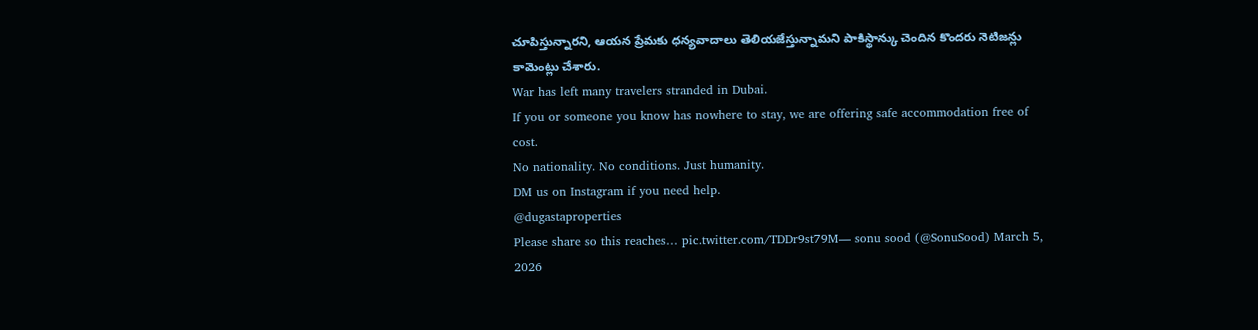చూపిస్తున్నారని, ఆయన ప్రేమకు ధన్యవాదాలు తెలియజేస్తున్నామని పాకిస్థాన్కు చెందిన కొందరు నెటిజన్లు కామెంట్లు చేశారు.
War has left many travelers stranded in Dubai.
If you or someone you know has nowhere to stay, we are offering safe accommodation free of cost.
No nationality. No conditions. Just humanity.
DM us on Instagram if you need help.
@dugastaproperties
Please share so this reaches… pic.twitter.com/TDDr9st79M— sonu sood (@SonuSood) March 5, 2026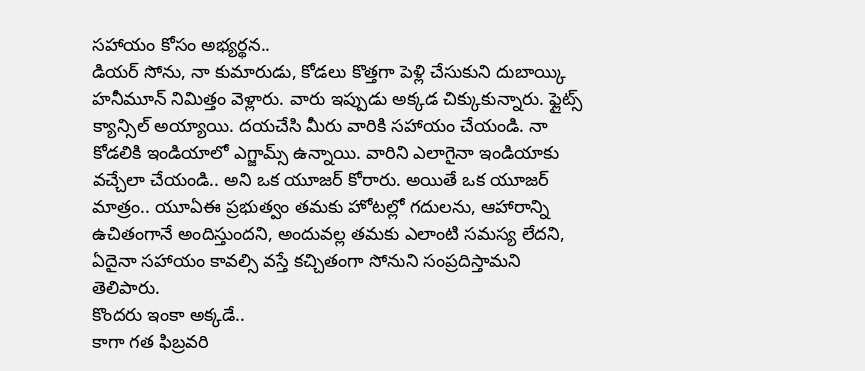సహాయం కోసం అభ్యర్థన..
డియర్ సోను, నా కుమారుడు, కోడలు కొత్తగా పెళ్లి చేసుకుని దుబాయ్కి హనీమూన్ నిమిత్తం వెళ్లారు. వారు ఇప్పుడు అక్కడ చిక్కుకున్నారు. ఫ్లైట్స్ క్యాన్సిల్ అయ్యాయి. దయచేసి మీరు వారికి సహాయం చేయండి. నా కోడలికి ఇండియాలో ఎగ్జామ్స్ ఉన్నాయి. వారిని ఎలాగైనా ఇండియాకు వచ్చేలా చేయండి.. అని ఒక యూజర్ కోరారు. అయితే ఒక యూజర్ మాత్రం.. యూఏఈ ప్రభుత్వం తమకు హోటల్లో గదులను, ఆహారాన్ని ఉచితంగానే అందిస్తుందని, అందువల్ల తమకు ఎలాంటి సమస్య లేదని, ఏదైనా సహాయం కావల్సి వస్తే కచ్చితంగా సోనుని సంప్రదిస్తామని తెలిపారు.
కొందరు ఇంకా అక్కడే..
కాగా గత ఫిబ్రవరి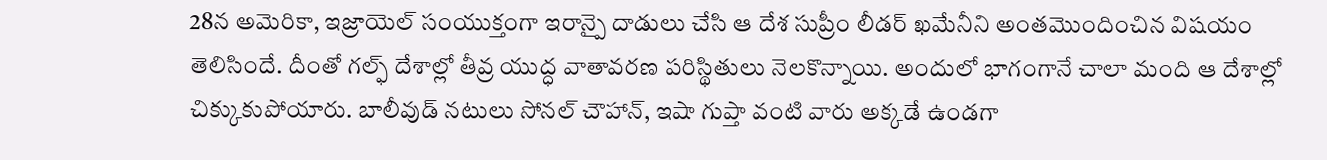28న అమెరికా, ఇజ్రాయెల్ సంయుక్తంగా ఇరాన్పై దాడులు చేసి ఆ దేశ సుప్రీం లీడర్ ఖమేనీని అంతమొందించిన విషయం తెలిసిందే. దీంతో గల్ఫ్ దేశాల్లో తీవ్ర యుద్ధ వాతావరణ పరిస్థితులు నెలకొన్నాయి. అందులో భాగంగానే చాలా మంది ఆ దేశాల్లో చిక్కుకుపోయారు. బాలీవుడ్ నటులు సోనల్ చౌహాన్, ఇషా గుప్తా వంటి వారు అక్కడే ఉండగా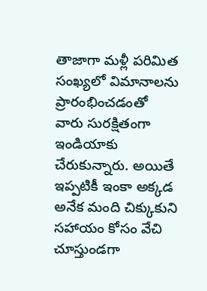తాజాగా మళ్లీ పరిమిత సంఖ్యలో విమానాలను ప్రారంభించడంతో వారు సురక్షితంగా ఇండియాకు చేరుకున్నారు. అయితే ఇప్పటికీ ఇంకా అక్కడ అనేక మంది చిక్కుకుని సహాయం కోసం వేచి చూస్తుండగా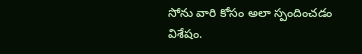సోను వారి కోసం అలా స్పందించడం విశేషం.